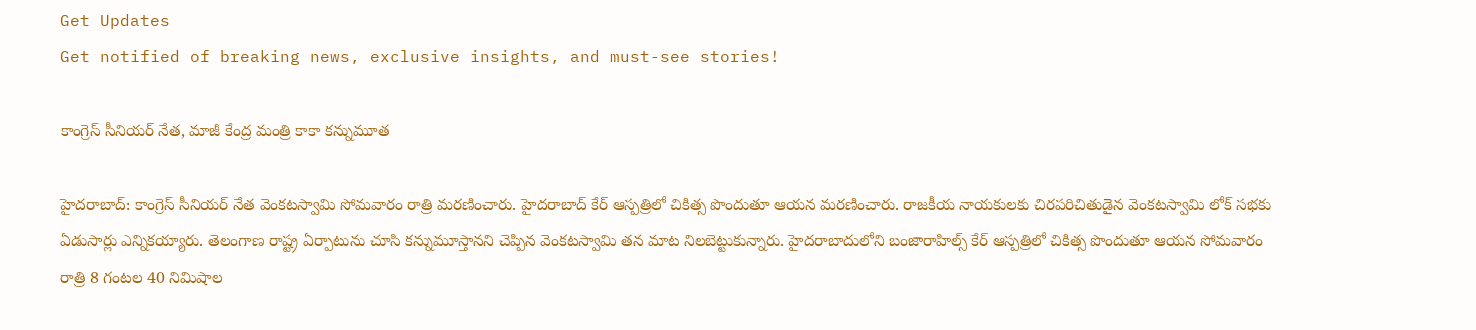Get Updates
Get notified of breaking news, exclusive insights, and must-see stories!

కాంగ్రెస్ సీనియర్ నేత, మాజీ కేంద్ర మంత్రి కాకా కన్నుమూత

హైదరాబాద్: కాంగ్రెస్‌ సీనియర్‌ నేత వెంకటస్వామి సోమవారం రాత్రి మరణించారు. హైదరాబాద్‌ కేర్‌ ఆస్పత్రిలో చికిత్స పొందుతూ ఆయన మరణించారు. రాజకీయ నాయకులకు చిరపరిచితుడైన వెంకటస్వామి లోక్‌ సభకు ఏడుసార్లు ఎన్నికయ్యారు. తెలంగాణ రాష్ట్ర ఏర్పాటును చూసి కన్నుమూస్తానని చెప్పిన వెంకటస్వామి తన మాట నిలబెట్టుకున్నారు. హైదరాబాదులోని బంజారాహిల్స్ కేర్ ఆస్పత్రిలో చికిత్స పొందుతూ ఆయన సోమవారం రాత్రి 8 గంటల 40 నిమిషాల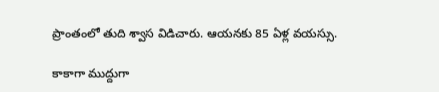ప్రాంతంలో తుది శ్వాస విడిచారు. ఆయనకు 85 ఏళ్ల వయస్సు.

కాకాగా ముద్దుగా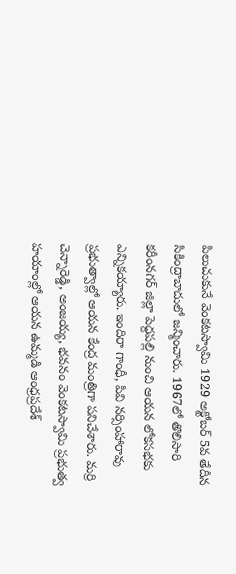పిలుచుకునే వెంకటస్వామి 1929 అక్టోబర్ 5వ తేదీన సికింద్రాబాదులో జన్మించారు. 1967లో తొలిసారి కరీంనగర్ జిల్లా పెద్దపల్లి నుంచి ఆయన లోకసభకు ఎన్నికయ్యారు. ఇందిరా గాంధీ, పివి నర్సింహారావు ప్రభుత్వాల్లో ఆయన కేంద్ర మంత్రిగా పనిచేశారు. మర్రి చెన్నారెడ్డి, అంజయ్య, భవనం వెంకటస్వామి ప్రభుత్వ హయాంల్లో ఆయన ఉమ్మడి ఆంధ్రప్రదేశ్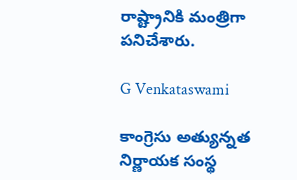రాష్ట్రానికి మంత్రిగా పనిచేశారు.

G Venkataswami

కాంగ్రెసు అత్యున్నత నిర్ణాయక సంస్థ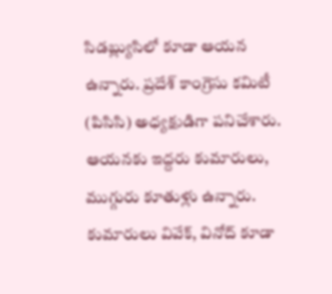సిడబ్ల్యుసిలో కూడా ఆయన ఉన్నారు. ప్రదేశ్ కాంగ్రెసు కమిటీ (పిసిసి) అధ్యక్షుడిగా పనిచేశారు. ఆయనకు ఇద్దరు కుమారులు, ముగ్గురు కూతుళ్లు ఉన్నారు. కుమారులు వివేక్, వినోద్ కూడా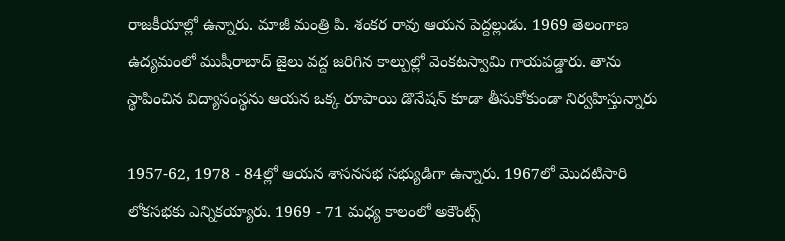రాజకీయాల్లో ఉన్నారు. మాజీ మంత్రి పి. శంకర రావు ఆయన పెద్దల్లుడు. 1969 తెలంగాణ ఉద్యమంలో ముషీరాబాద్ జైలు వద్ద జరిగిన కాల్పుల్లో వెంకటస్వామి గాయపడ్డారు. తాను స్థాపించిన విద్యాసంస్థను ఆయన ఒక్క రూపాయి డొనేషన్ కూడా తీసుకోకుండా నిర్వహిస్తున్నారు

1957-62, 1978 - 84ల్లో ఆయన శాసనసభ సభ్యుడిగా ఉన్నారు. 1967లో మొదటిసారి లోకసభకు ఎన్నికయ్యారు. 1969 - 71 మధ్య కాలంలో అకౌంట్స్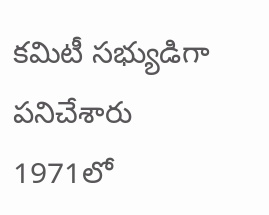కమిటీ సభ్యుడిగా పనిచేశారు 1971లో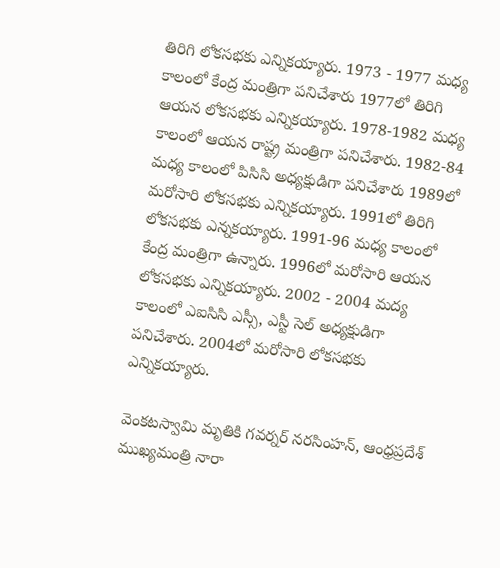తిరిగి లోకసభకు ఎన్నికయ్యారు. 1973 - 1977 మధ్య కాలంలో కేంద్ర మంత్రిగా పనిచేశారు 1977లో తిరిగి ఆయన లోకసభకు ఎన్నికయ్యారు. 1978-1982 మధ్య కాలంలో ఆయన రాష్ట్ర మంత్రిగా పనిచేశారు. 1982-84 మధ్య కాలంలో పిసిసి అధ్యక్షుడిగా పనిచేశారు 1989లో మరోసారి లోకసభకు ఎన్నికయ్యారు. 1991లో తిరిగి లోకసభకు ఎన్నకయ్యారు. 1991-96 మధ్య కాలంలో కేంద్ర మంత్రిగా ఉన్నారు. 1996లో మరోసారి ఆయన లోకసభకు ఎన్నికయ్యారు. 2002 - 2004 మద్య కాలంలో ఎఐసిసి ఎస్సీ, ఎస్టీ సెల్ అధ్యక్షుడిగా పనిచేశారు. 2004లో మరోసారి లోకసభకు ఎన్నికయ్యారు.

వెంకటస్వామి మృతికి గవర్నర్ నరసింహన్, ఆంధ్రప్రదేశ్ ముఖ్యమంత్రి నారా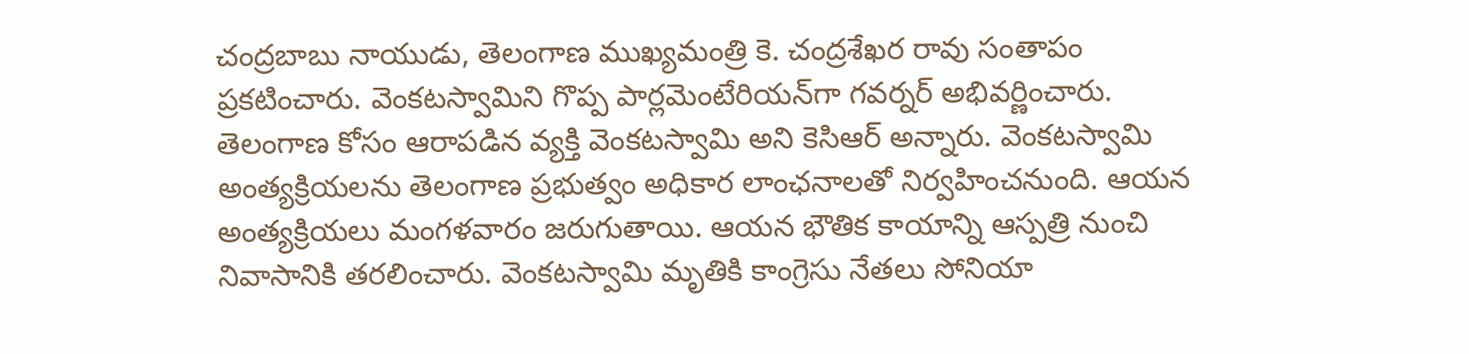చంద్రబాబు నాయుడు, తెలంగాణ ముఖ్యమంత్రి కె. చంద్రశేఖర రావు సంతాపం ప్రకటించారు. వెంకటస్వామిని గొప్ప పార్లమెంటేరియన్‌గా గవర్నర్ అభివర్ణించారు. తెలంగాణ కోసం ఆరాపడిన వ్యక్తి వెంకటస్వామి అని కెసిఆర్ అన్నారు. వెంకటస్వామి అంత్యక్రియలను తెలంగాణ ప్రభుత్వం అధికార లాంఛనాలతో నిర్వహించనుంది. ఆయన అంత్యక్రియలు మంగళవారం జరుగుతాయి. ఆయన భౌతిక కాయాన్ని ఆస్పత్రి నుంచి నివాసానికి తరలించారు. వెంకటస్వామి మృతికి కాంగ్రెసు నేతలు సోనియా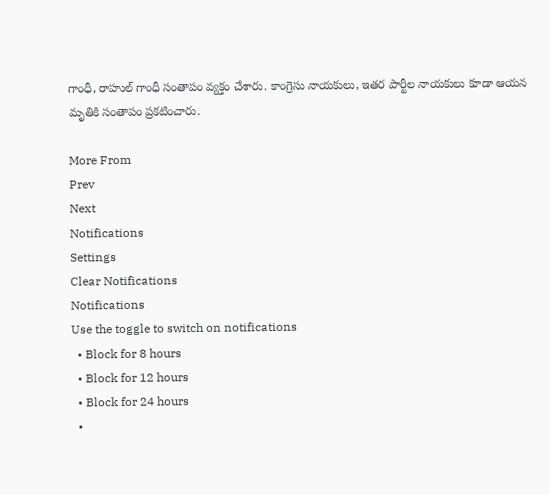గాంధీ, రాహుల్ గాంధీ సంతాపం వ్యక్తం చేశారు. కాంగ్రెసు నాయకులు, ఇతర పార్టీల నాయకులు కూడా ఆయన మృతికి సంతాపం ప్రకటించారు.

More From
Prev
Next
Notifications
Settings
Clear Notifications
Notifications
Use the toggle to switch on notifications
  • Block for 8 hours
  • Block for 12 hours
  • Block for 24 hours
  •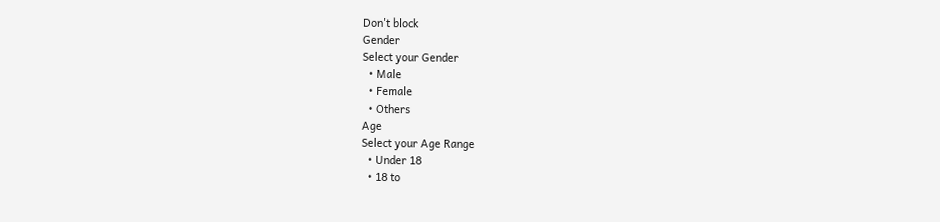Don't block
Gender
Select your Gender
  • Male
  • Female
  • Others
Age
Select your Age Range
  • Under 18
  • 18 to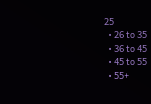25
  • 26 to 35
  • 36 to 45
  • 45 to 55
  • 55+